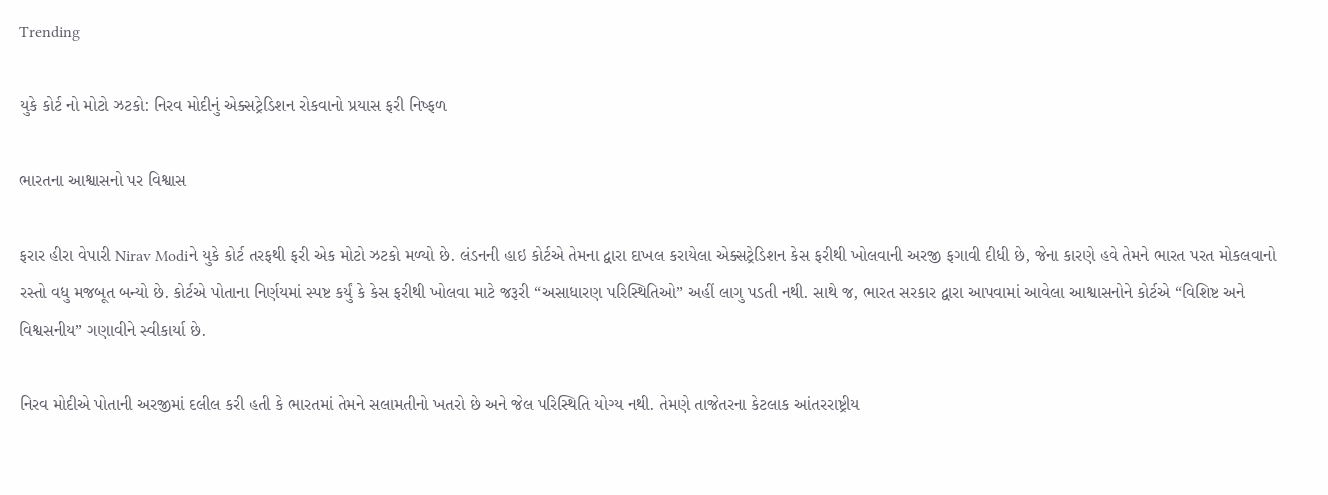Trending

યુકે કોર્ટ નો મોટો ઝટકો: નિરવ મોદીનું એક્સટ્રેડિશન રોકવાનો પ્રયાસ ફરી નિષ્ફળ

ભારતના આશ્વાસનો પર વિશ્વાસ

ફરાર હીરા વેપારી Nirav Modiને યુકે કોર્ટ તરફથી ફરી એક મોટો ઝટકો મળ્યો છે. લંડનની હાઇ કોર્ટએ તેમના દ્વારા દાખલ કરાયેલા એક્સટ્રેડિશન કેસ ફરીથી ખોલવાની અરજી ફગાવી દીધી છે, જેના કારણે હવે તેમને ભારત પરત મોકલવાનો રસ્તો વધુ મજબૂત બન્યો છે. કોર્ટએ પોતાના નિર્ણયમાં સ્પષ્ટ કર્યું કે કેસ ફરીથી ખોલવા માટે જરૂરી “અસાધારણ પરિસ્થિતિઓ” અહીં લાગુ પડતી નથી. સાથે જ, ભારત સરકાર દ્વારા આપવામાં આવેલા આશ્વાસનોને કોર્ટએ “વિશિષ્ટ અને વિશ્વસનીય” ગણાવીને સ્વીકાર્યા છે.

નિરવ મોદીએ પોતાની અરજીમાં દલીલ કરી હતી કે ભારતમાં તેમને સલામતીનો ખતરો છે અને જેલ પરિસ્થિતિ યોગ્ય નથી. તેમણે તાજેતરના કેટલાક આંતરરાષ્ટ્રીય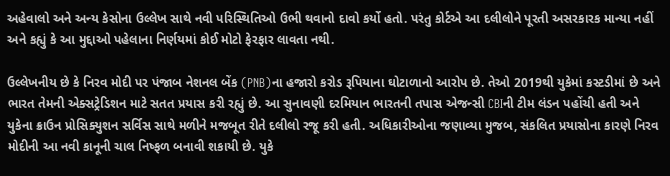અહેવાલો અને અન્ય કેસોના ઉલ્લેખ સાથે નવી પરિસ્થિતિઓ ઉભી થવાનો દાવો કર્યો હતો. પરંતુ કોર્ટએ આ દલીલોને પૂરતી અસરકારક માન્યા નહીં અને કહ્યું કે આ મુદ્દાઓ પહેલાના નિર્ણયમાં કોઈ મોટો ફેરફાર લાવતા નથી.

ઉલ્લેખનીય છે કે નિરવ મોદી પર પંજાબ નેશનલ બેંક (PNB)ના હજારો કરોડ રૂપિયાના ઘોટાળાનો આરોપ છે. તેઓ 2019થી યુકેમાં કસ્ટડીમાં છે અને ભારત તેમની એક્સટ્રેડિશન માટે સતત પ્રયાસ કરી રહ્યું છે. આ સુનાવણી દરમિયાન ભારતની તપાસ એજન્સી CBIની ટીમ લંડન પહોંચી હતી અને યુકેના ક્રાઉન પ્રોસિક્યુશન સર્વિસ સાથે મળીને મજબૂત રીતે દલીલો રજૂ કરી હતી. અધિકારીઓના જણાવ્યા મુજબ, સંકલિત પ્રયાસોના કારણે નિરવ મોદીની આ નવી કાનૂની ચાલ નિષ્ફળ બનાવી શકાયી છે. યુકે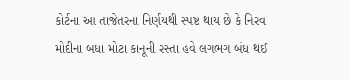કોર્ટના આ તાજેતરના નિર્ણયથી સ્પષ્ટ થાય છે કે નિરવ મોદીના બધા મોટા કાનૂની રસ્તા હવે લગભગ બંધ થઈ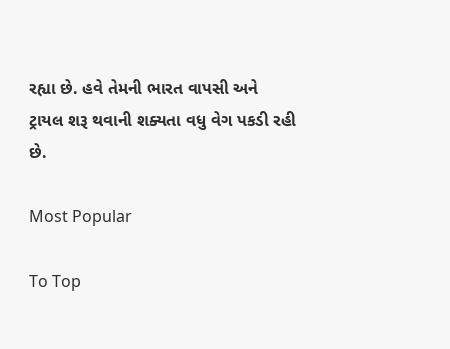રહ્યા છે. હવે તેમની ભારત વાપસી અને ટ્રાયલ શરૂ થવાની શક્યતા વધુ વેગ પકડી રહી છે.

Most Popular

To Top